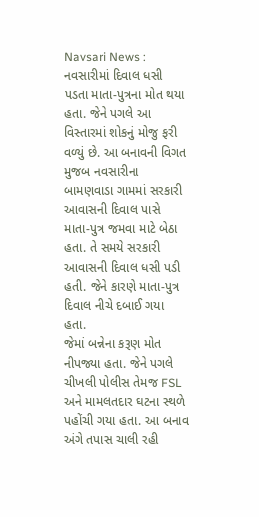Navsari News : નવસારીમાં દિવાલ ધસી પડતા માતા-પુત્રના મોત થયા હતા. જેને પગલે આ વિસ્તારમાં શોકનું મોજુ ફરી વળ્યું છે. આ બનાવની વિગત મુજબ નવસારીના બામણવાડા ગામમાં સરકારી આવાસની દિવાલ પાસે માતા-પુત્ર જમવા માટે બેઠા હતા. તે સમયે સરકારી આવાસની દિવાલ ધસી પડી હતી. જેને કારણે માતા-પુત્ર દિવાલ નીચે દબાઈ ગયા હતા.
જેમાં બન્નેના કરૂણ મોત નીપજ્યા હતા. જેને પગલે ચીખલી પોલીસ તેમજ FSL અને મામલતદાર ઘટના સ્થળે પહોંચી ગયા હતા. આ બનાવ અંગે તપાસ ચાલી રહી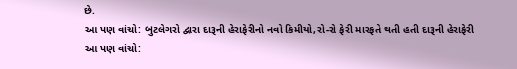છે.
આ પણ વાંચો: બુટલેગરો દ્વારા દારૂની હેરાફેરીનો નવો કિમીયો,રો-રો ફેરી મારફતે થતી હતી દારૂની હેરાફેરી
આ પણ વાંચો: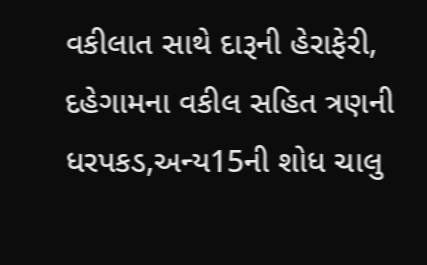વકીલાત સાથે દારૂની હેરાફેરી, દહેગામના વકીલ સહિત ત્રણની ધરપકડ,અન્ય15ની શોધ ચાલુ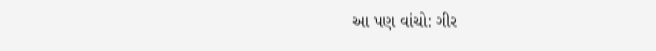આ પણ વાંચો: ગીર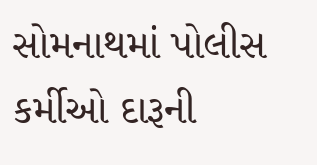સોમનાથમાં પોલીસ કર્મીઓ દારૂની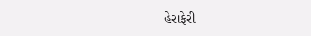હેરાફેરી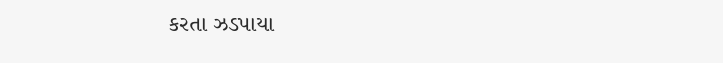કરતા ઝડપાયા